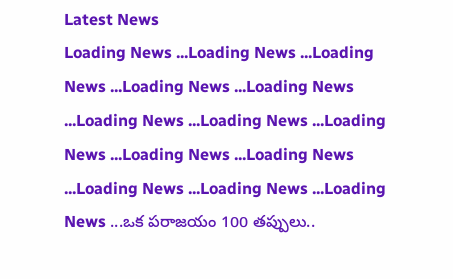Latest News
Loading News ...Loading News ...Loading News ...Loading News ...Loading News ...Loading News ...Loading News ...Loading News ...Loading News ...Loading News ...Loading News ...Loading News ...Loading News ...ఒక పరాజయం 100 తప్పులు..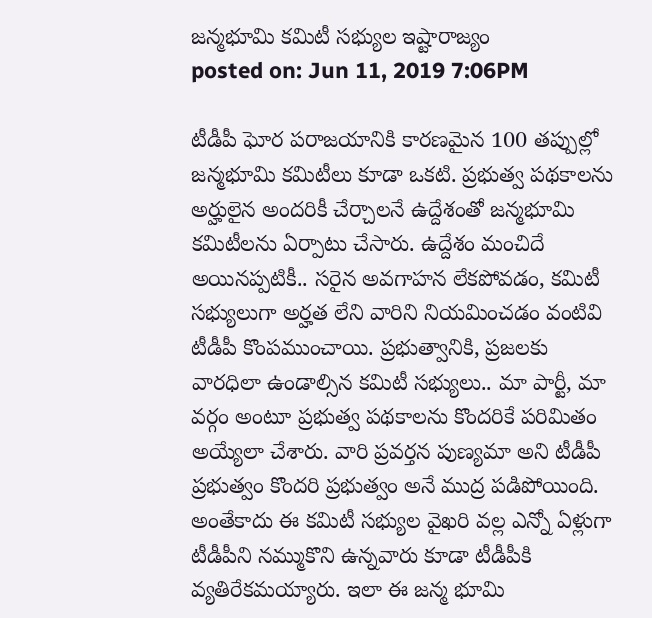జన్మభూమి కమిటీ సభ్యుల ఇష్టారాజ్యం
posted on: Jun 11, 2019 7:06PM

టీడీపీ ఘోర పరాజయానికి కారణమైన 100 తప్పుల్లో జన్మభూమి కమిటీలు కూడా ఒకటి. ప్రభుత్వ పథకాలను అర్హులైన అందరికీ చేర్చాలనే ఉద్దేశంతో జన్మభూమి కమిటీలను ఏర్పాటు చేసారు. ఉద్దేశం మంచిదే అయినప్పటికీ.. సరైన అవగాహన లేకపోవడం, కమిటీ సభ్యులుగా అర్హత లేని వారిని నియమించడం వంటివి టీడీపీ కొంపముంచాయి. ప్రభుత్వానికి, ప్రజలకు వారధిలా ఉండాల్సిన కమిటీ సభ్యులు.. మా పార్టీ, మా వర్గం అంటూ ప్రభుత్వ పథకాలను కొందరికే పరిమితం అయ్యేలా చేశారు. వారి ప్రవర్తన పుణ్యమా అని టీడీపీ ప్రభుత్వం కొందరి ప్రభుత్వం అనే ముద్ర పడిపోయింది. అంతేకాదు ఈ కమిటీ సభ్యుల వైఖరి వల్ల ఎన్నో ఏళ్లుగా టీడీపీని నమ్ముకొని ఉన్నవారు కూడా టీడీపీకి వ్యతిరేకమయ్యారు. ఇలా ఈ జన్మ భూమి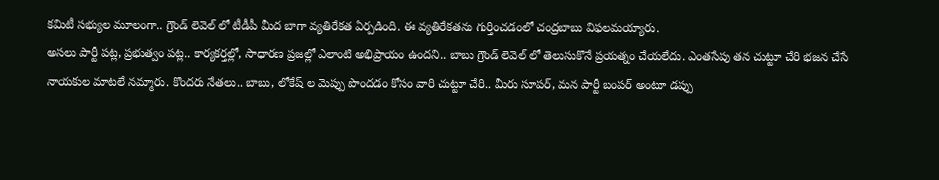కమిటీ సభ్యుల మూలంగా.. గ్రౌండ్ లెవెల్ లో టీడీపీ మీద బాగా వ్యతిరేకత ఏర్పడింది. ఈ వ్యతిరేకతను గుర్తించడంలో చంద్రబాబు విఫలమయ్యారు.
అసలు పార్టీ పట్ల, ప్రభుత్వం పట్ల.. కార్యకర్తల్లో, సాధారణ ప్రజల్లో ఎలాంటి అభిప్రాయం ఉందని.. బాబు గ్రౌండ్ లెవెల్ లో తెలుసుకొనే ప్రయత్నం చేయలేదు. ఎంతసేపు తన చుట్టూ చేరి భజన చేసే నాయకుల మాటలే నమ్మారు. కొందరు నేతలు.. బాబు, లోకేష్ ల మెప్పు పొందడం కోసం వారి చుట్టూ చేరి.. మీరు సూపర్, మన పార్టీ బంపర్ అంటూ డప్పు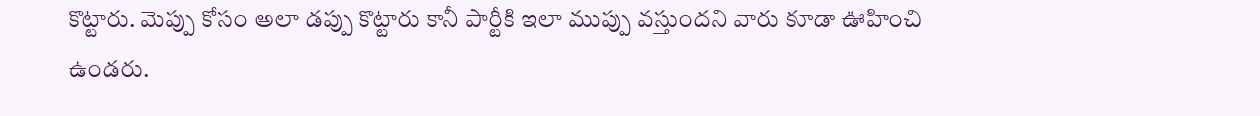కొట్టారు. మెప్పు కోసం అలా డప్పు కొట్టారు కానీ పార్టీకి ఇలా ముప్పు వస్తుందని వారు కూడా ఊహించి ఉండరు.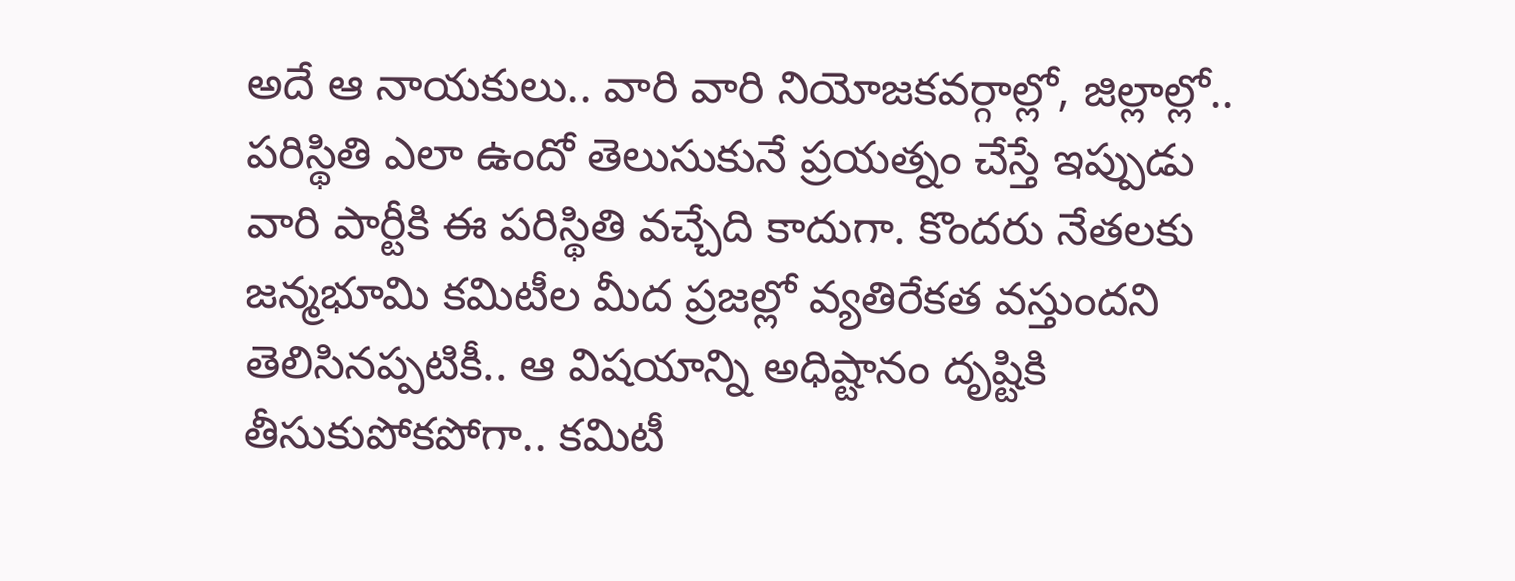అదే ఆ నాయకులు.. వారి వారి నియోజకవర్గాల్లో, జిల్లాల్లో.. పరిస్థితి ఎలా ఉందో తెలుసుకునే ప్రయత్నం చేస్తే ఇప్పుడు వారి పార్టీకి ఈ పరిస్థితి వచ్చేది కాదుగా. కొందరు నేతలకు జన్మభూమి కమిటీల మీద ప్రజల్లో వ్యతిరేకత వస్తుందని తెలిసినప్పటికీ.. ఆ విషయాన్ని అధిష్టానం దృష్టికి తీసుకుపోకపోగా.. కమిటీ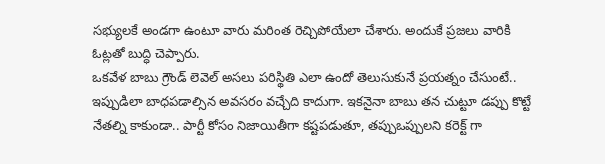సభ్యులకే అండగా ఉంటూ వారు మరింత రెచ్చిపోయేలా చేశారు. అందుకే ప్రజలు వారికి ఓట్లతో బుద్ధి చెప్పారు.
ఒకవేళ బాబు గ్రౌండ్ లెవెల్ అసలు పరిస్థితి ఎలా ఉందో తెలుసుకునే ప్రయత్నం చేసుంటే.. ఇప్పుడిలా బాధపడాల్సిన అవసరం వచ్చేది కాదుగా. ఇకనైనా బాబు తన చుట్టూ డప్పు కొట్టే నేతల్ని కాకుండా.. పార్టీ కోసం నిజాయితీగా కష్టపడుతూ, తప్పుఒప్పులని కరెక్ట్ గా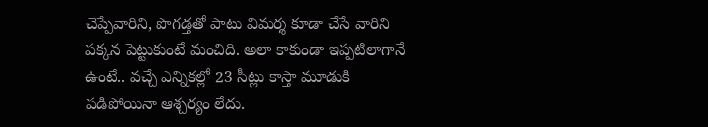చెప్పేవారిని, పొగడ్తతో పాటు విమర్శ కూడా చేసే వారిని పక్కన పెట్టుకుంటే మంచిది. అలా కాకుండా ఇప్పటిలాగానే ఉంటే.. వచ్చే ఎన్నికల్లో 23 సీట్లు కాస్తా మూడుకి పడిపోయినా ఆశ్చర్యం లేదు.